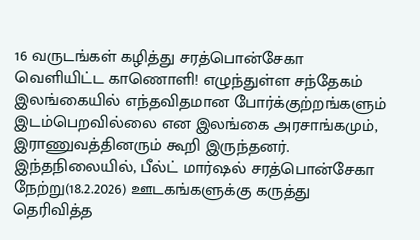16 வருடங்கள் கழித்து சரத்பொன்சேகா வெளியிட்ட காணொளி! எழுந்துள்ள சந்தேகம்
இலங்கையில் எந்தவிதமான போர்க்குற்றங்களும் இடம்பெறவில்லை என இலங்கை அரசாங்கமும், இராணுவத்தினரும் கூறி இருந்தனர்.
இந்தநிலையில், பீல்ட் மார்ஷல் சரத்பொன்சேகா நேற்று(18.2.2026) ஊடகங்களுக்கு கருத்து தெரிவித்த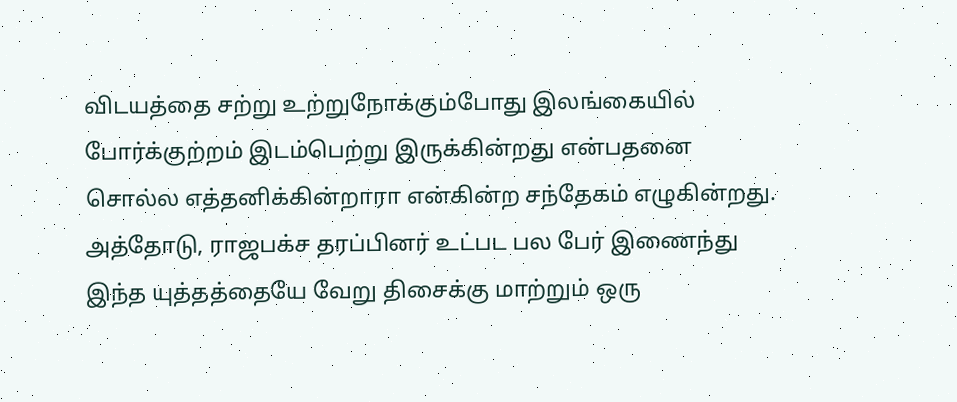விடயத்தை சற்று உற்றுநோக்கும்போது இலங்கையில் போர்க்குற்றம் இடம்பெற்று இருக்கின்றது என்பதனை சொல்ல எத்தனிக்கின்றாரா என்கின்ற சந்தேகம் எழுகின்றது.
அத்தோடு, ராஜபக்ச தரப்பினர் உட்பட பல பேர் இணைந்து இந்த யுத்தத்தையே வேறு திசைக்கு மாற்றும் ஒரு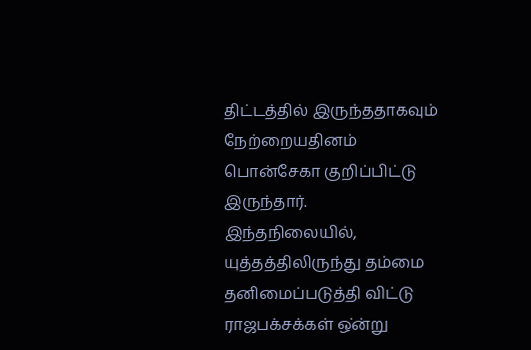திட்டத்தில் இருந்ததாகவும் நேற்றையதினம் பொன்சேகா குறிப்பிட்டு இருந்தார்.
இந்தநிலையில், யுத்தத்திலிருந்து தம்மை தனிமைப்படுத்தி விட்டு ராஜபக்சக்கள் ஒ்ன்று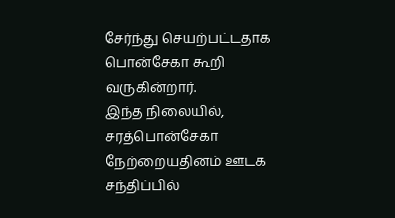சேர்ந்து செயற்பட்டதாக பொன்சேகா கூறி வருகின்றார்.
இந்த நிலையில், சரத்பொன்சேகா நேற்றையதினம் ஊடக சந்திப்பில்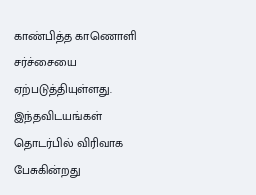காண்பித்த காணொளி சர்ச்சையை ஏற்படுத்தியுள்ளது.
இந்தவிடயங்கள் தொடர்பில் விரிவாக பேசுகின்றது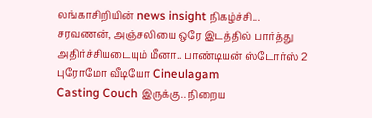லங்காசிறியின் news insight நிகழ்ச்சி...
சரவணன், அஞ்சலியை ஒரே இடத்தில் பார்த்து அதிர்ச்சியடையும் மீனா.. பாண்டியன் ஸ்டோர்ஸ் 2 புரோமோ வீடியோ Cineulagam
Casting Couch இருக்கு.. நிறைய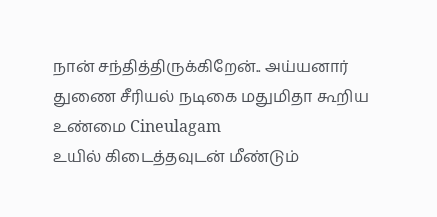நான் சந்தித்திருக்கிறேன்.. அய்யனார் துணை சீரியல் நடிகை மதுமிதா கூறிய உண்மை Cineulagam
உயில் கிடைத்தவுடன் மீண்டும்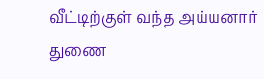வீட்டிற்குள் வந்த அய்யனார் துணை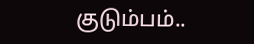குடும்பம்..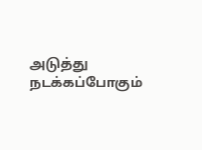அடுத்து நடக்கப்போகும்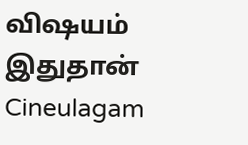விஷயம் இதுதான் Cineulagam